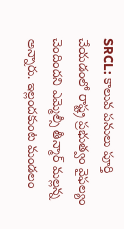SRCL: కాలువ పనులు పూర్తి చేయడంలో రాష్ట్ర ప్రభుత్వం వైఫల్యం చెందిందని ఎమ్మెల్సీ తీన్మార్ మల్లన్న అన్నారు. ఇల్లందకుంట మండలం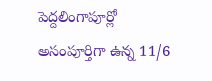పెద్దలింగాపూర్లో అసంపూర్తిగా ఉన్న 11/6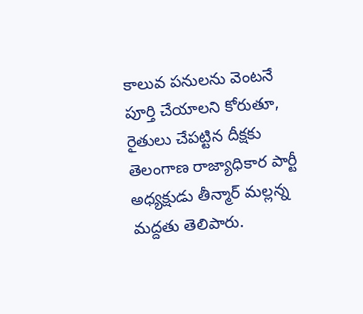కాలువ పనులను వెంటనే పూర్తి చేయాలని కోరుతూ, రైతులు చేపట్టిన దీక్షకు తెలంగాణ రాజ్యాధికార పార్టీ అధ్యక్షుడు తీన్మార్ మల్లన్న మద్దతు తెలిపారు.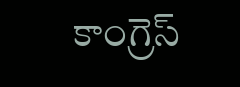కాంగ్రెస్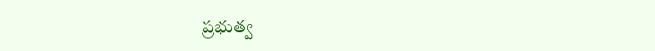ప్రభుత్వ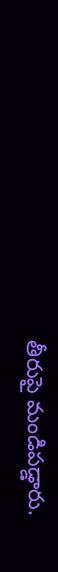తీరుపై మండిపడ్డారు.